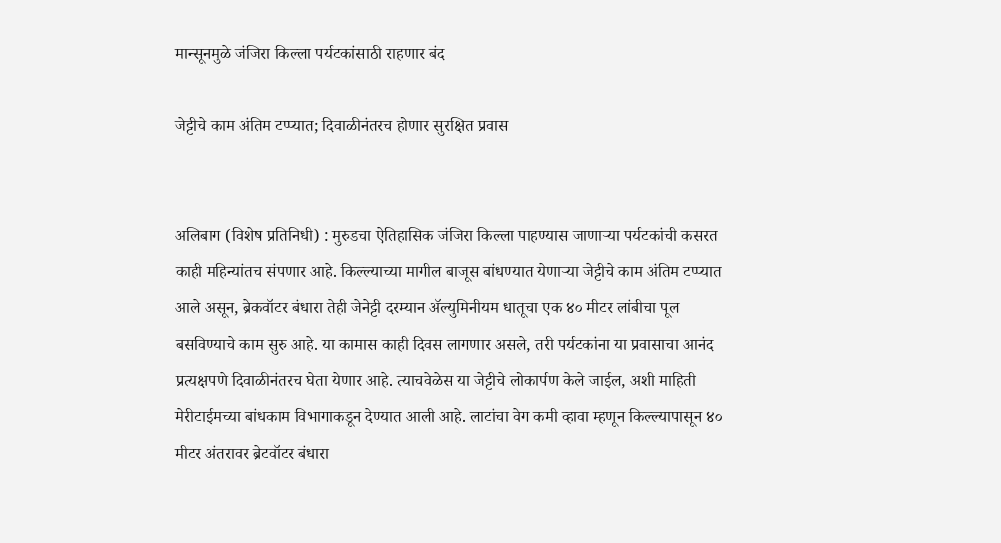मान्सूनमुळे जंजिरा किल्ला पर्यटकांसाठी राहणार बंद

जेट्टीचे काम अंतिम टप्प्यात; दिवाळीनंतरच होणार सुरक्षित प्रवास


अलिबाग (विशेष प्रतिनिधी) : मुरुडचा ऐतिहासिक जंजिरा किल्ला पाहण्यास जाणाऱ्या पर्यटकांची कसरत काही महिन्यांतच संपणार आहे. किल्ल्याच्या मागील बाजूस बांधण्यात येणाऱ्या जेट्टीचे काम अंतिम टप्प्यात आले असून, ब्रेकवॉटर बंधारा तेही जेनेट्टी दरम्यान ॲल्युमिनीयम धातूचा एक ४० मीटर लांबीचा पूल बसविण्याचे काम सुरु आहे. या कामास काही दिवस लागणार असले, तरी पर्यटकांना या प्रवासाचा आनंद प्रत्यक्षपणे दिवाळीनंतरच घेता येणार आहे. त्याचवेळेस या जेट्टीचे लोकार्पण केले जाईल, अशी माहिती मेरीटाईमच्या बांधकाम विभागाकडून देण्यात आली आहे. लाटांचा वेग कमी व्हावा म्हणून किल्ल्यापासून ४० मीटर अंतरावर ब्रेटवॉटर बंधारा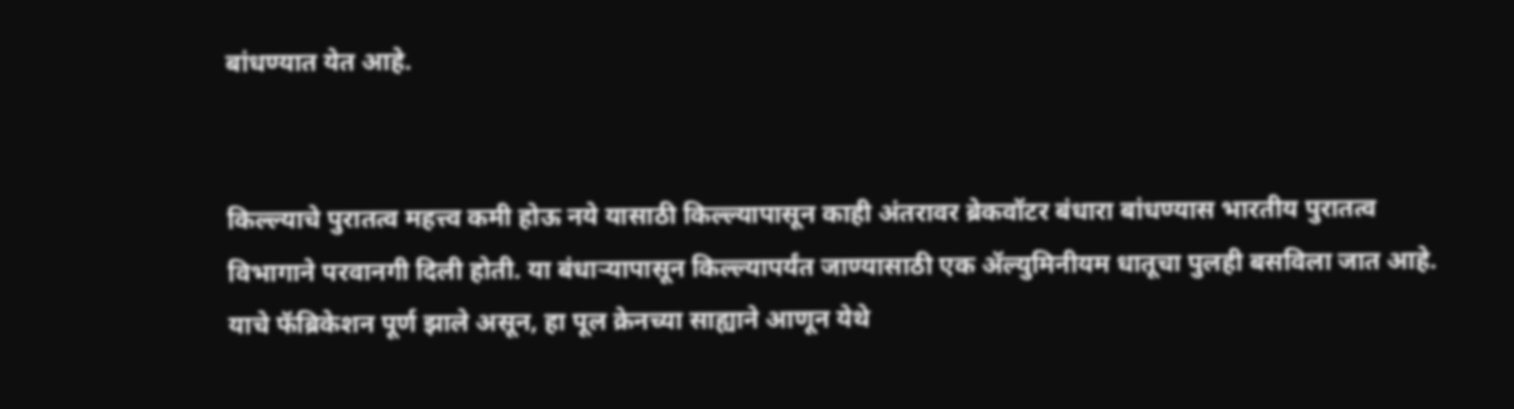बांधण्यात येत आहे.


किल्ल्याचे पुरातत्व महत्त्व कमी होऊ नये यासाठी किल्ल्यापासून काही अंतरावर ब्रेकवॉटर बंधारा बांधण्यास भारतीय पुरातत्व विभागाने परवानगी दिली होती. या बंधाऱ्यापासून किल्ल्यापर्यंत जाण्यासाठी एक ॲल्युमिनीयम धातूचा पुलही बसविला जात आहे. याचे फॅब्रिकेशन पूर्ण झाले असून, हा पूल क्रेनच्या साह्याने आणून येथे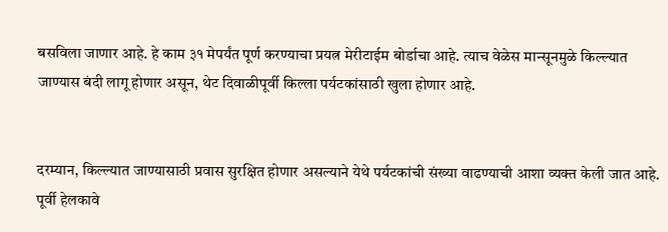बसविला जाणार आहे. हे काम ३१ मेपर्यंत पूर्ण करण्याचा प्रयत्न मेरीटाईम बोर्डाचा आहे. त्याच वेळेस मान्सूनमुळे किल्ल्यात जाण्यास बंदी लागू होणार असून, थेट दिवाळीपूर्वी किल्ला पर्यटकांसाठी खुला होणार आहे.


दरम्यान, किल्ल्यात जाण्यासाठी प्रवास सुरक्षित होणार असल्याने येथे पर्यटकांची संख्या वाढण्याची आशा व्यक्त केली जात आहे. पूर्वी हेलकावे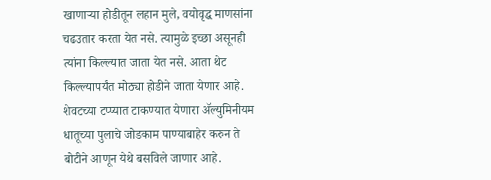खाणाऱ्या होडीतून लहान मुले, वयोवृद्ध माणसांना चढउतार करता येत नसे. त्यामुळे इच्छा असूनही त्यांना किल्ल्यात जाता येत नसे. आता थेट किल्ल्यापर्यंत मोठ्या होडीने जाता येणार आहे. शेवटच्या टप्प्यात टाकण्यात येणारा ॲल्युमिनीयम धातूच्या पुलाचे जोडकाम पाण्याबाहेर करुन ते बोटीने आणून येथे बसविले जाणार आहे.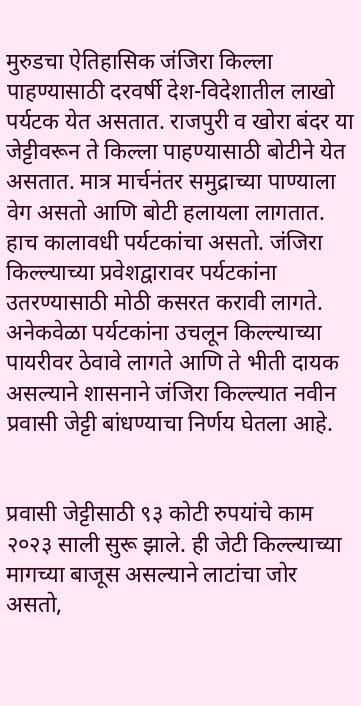मुरुडचा ऐतिहासिक जंजिरा किल्ला पाहण्यासाठी दरवर्षी देश-विदेशातील लाखो पर्यटक येत असतात. राजपुरी व खोरा बंदर या जेट्टीवरून ते किल्ला पाहण्यासाठी बोटीने येत असतात. मात्र मार्चनंतर समुद्राच्या पाण्याला वेग असतो आणि बोटी हलायला लागतात. हाच कालावधी पर्यटकांचा असतो. जंजिरा किल्ल्याच्या प्रवेशद्वारावर पर्यटकांना उतरण्यासाठी मोठी कसरत करावी लागते. अनेकवेळा पर्यटकांना उचलून किल्ल्याच्या पायरीवर ठेवावे लागते आणि ते भीती दायक असल्याने शासनाने जंजिरा किल्ल्यात नवीन प्रवासी जेट्टी बांधण्याचा निर्णय घेतला आहे.


प्रवासी जेट्टीसाठी ९३ कोटी रुपयांचे काम २०२३ साली सुरू झाले. ही जेटी किल्ल्याच्या मागच्या बाजूस असल्याने लाटांचा जोर असतो,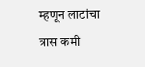म्हणून लाटांचा त्रास कमी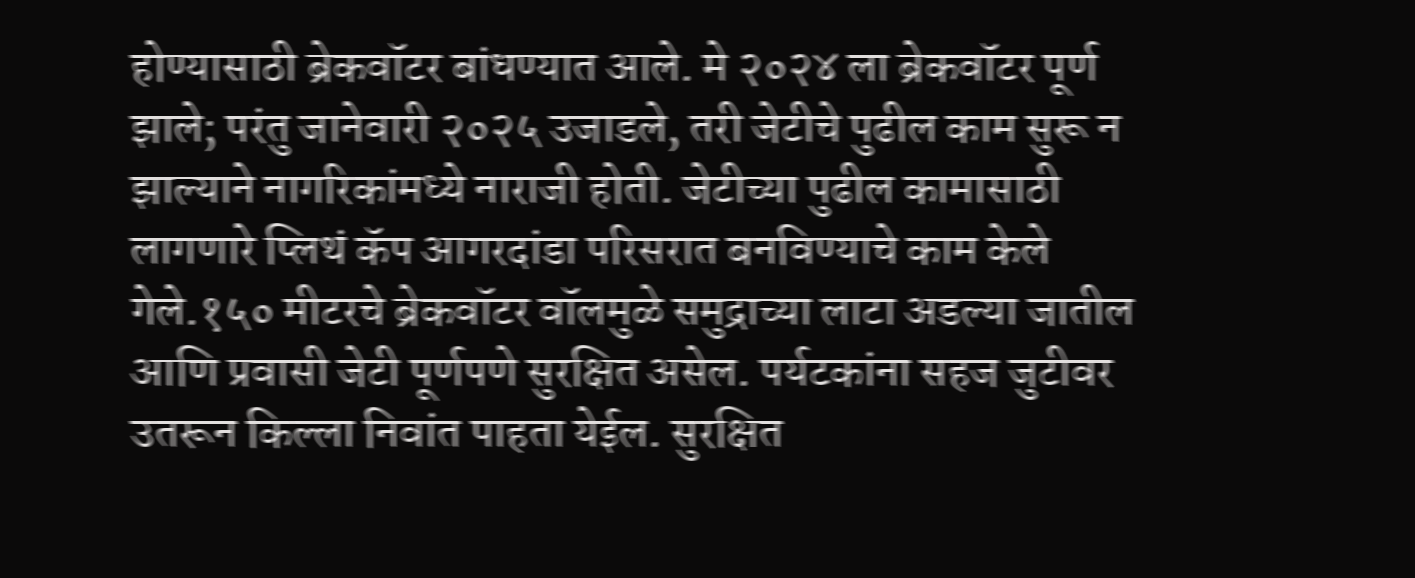होण्यासाठी ब्रेकवॉटर बांधण्यात आले. मे २०२४ ला ब्रेकवॉटर पूर्ण झाले; परंतु जानेवारी २०२५ उजाडले, तरी जेटीचे पुढील काम सुरू न झाल्याने नागरिकांमध्ये नाराजी होती. जेटीच्या पुढील कामासाठी लागणारे प्लिथं कॅप आगरदांडा परिसरात बनविण्याचे काम केले गेले.१५० मीटरचे ब्रेकवॉटर वॉलमुळे समुद्राच्या लाटा अडल्या जातील आणि प्रवासी जेटी पूर्णपणे सुरक्षित असेल. पर्यटकांना सहज जुटीवर उतरून किल्ला निवांत पाहता येईल. सुरक्षित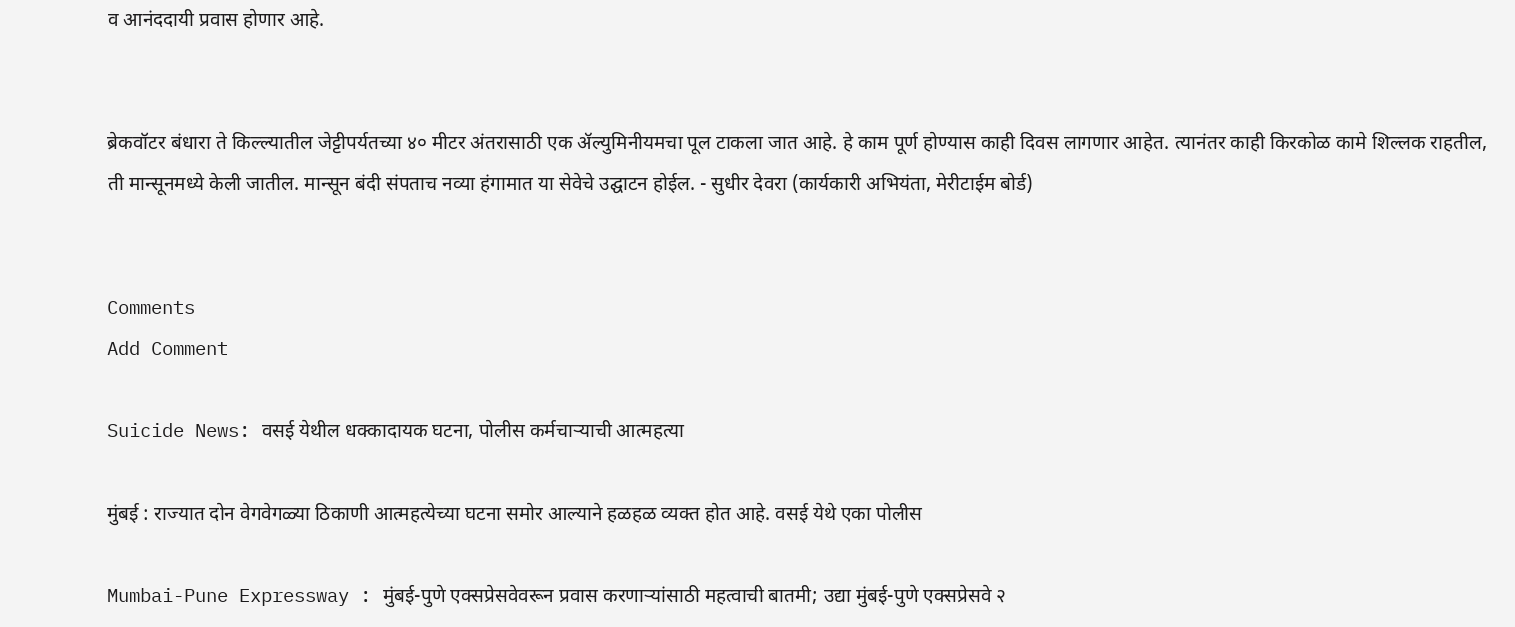व आनंददायी प्रवास होणार आहे.


ब्रेकवॉटर बंधारा ते किल्ल्यातील जेट्टीपर्यतच्या ४० मीटर अंतरासाठी एक ॲल्युमिनीयमचा पूल टाकला जात आहे. हे काम पूर्ण होण्यास काही दिवस लागणार आहेत. त्यानंतर काही किरकोळ कामे शिल्लक राहतील, ती मान्सूनमध्ये केली जातील. मान्सून बंदी संपताच नव्या हंगामात या सेवेचे उद्घाटन होईल. - सुधीर देवरा (कार्यकारी अभियंता, मेरीटाईम बोर्ड)


Comments
Add Comment

Suicide News: वसई येथील धक्कादायक घटना, पोलीस कर्मचाऱ्याची आत्महत्या

मुंबई : राज्यात दोन वेगवेगळ्या ठिकाणी आत्महत्येच्या घटना समोर आल्याने हळहळ व्यक्त होत आहे. वसई येथे एका पोलीस

Mumbai-Pune Expressway : मुंबई-पुणे एक्सप्रेसवेवरून प्रवास करणाऱ्यांसाठी महत्वाची बातमी; उद्या मुंबई-पुणे एक्सप्रेसवे २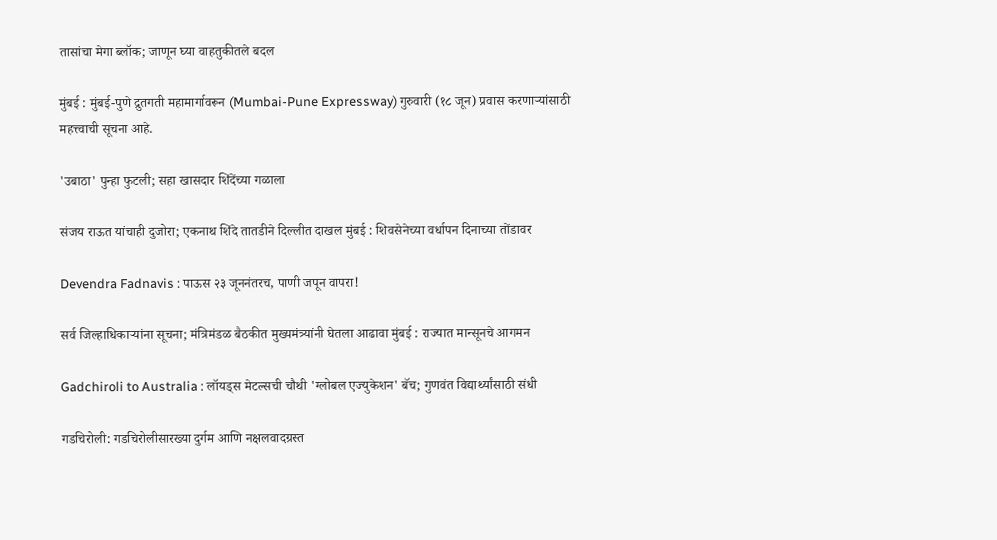तासांचा मेगा ब्लॉक; जाणून घ्या वाहतुकीतले बदल

मुंबई : मुंबई-पुणे द्रुतगती महामार्गावरून (Mumbai-Pune Expressway) गुरुवारी (१८ जून) प्रवास करणाऱ्यांसाठी महत्त्वाची सूचना आहे.

'उबाठा' पुन्हा फुटली; सहा खासदार शिंदेंच्या गळाला

संजय राऊत यांचाही दुजोरा; एकनाथ शिंदे तातडीने दिल्लीत दाखल मुंबई : शिवसेनेच्या वर्धापन दिनाच्या तोंडावर

Devendra Fadnavis : पाऊस २३ जूननंतरच, पाणी जपून वापरा!

सर्व जिल्हाधिकाऱ्यांना सूचना; मंत्रिमंडळ बैठकीत मुख्यमंत्र्यांनी घेतला आढावा मुंबई : राज्यात मान्सूनचे आगमन

Gadchiroli to Australia : लॉयड्स मेटल्सची चौथी 'ग्लोबल एज्युकेशन' बॅच; गुणवंत विद्यार्थ्यांसाठी संधी

गडचिरोली: गडचिरोलीसारख्या दुर्गम आणि नक्षलवादग्रस्त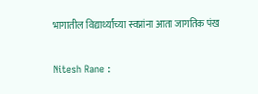भागातील विद्यार्थ्यांच्या स्वप्नांना आता जागतिक पंख

Nitesh Rane :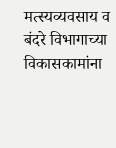मत्स्यव्यवसाय व बंदरे विभागाच्या विकासकामांना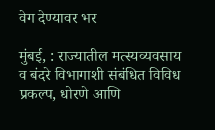वेग देण्यावर भर

मुंबई, : राज्यातील मत्स्यव्यवसाय व बंदरे विभागाशी संबंधित विविध प्रकल्प, धोरणे आणि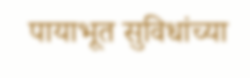पायाभूत सुविधांच्या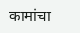कामांचा